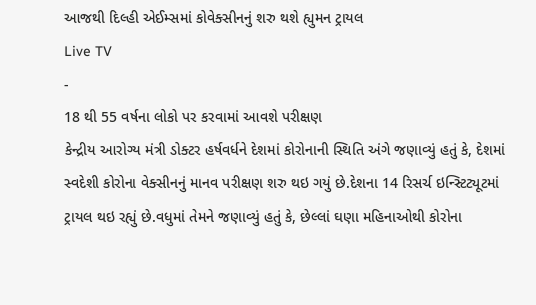આજથી દિલ્હી એઈમ્સમાં કોવેક્સીનનું શરુ થશે હ્યુમન ટ્રાયલ
Live TV
-
18 થી 55 વર્ષના લોકો પર કરવામાં આવશે પરીક્ષણ
કેન્દ્રીય આરોગ્ય મંત્રી ડોક્ટર હર્ષવર્ધને દેશમાં કોરોનાની સ્થિતિ અંગે જણાવ્યું હતું કે, દેશમાં સ્વદેશી કોરોના વેક્સીનનું માનવ પરીક્ષણ શરુ થઇ ગયું છે.દેશના 14 રિસર્ચ ઇન્સ્ટિટ્યૂટમાં ટ્રાયલ થઇ રહ્યું છે.વધુમાં તેમને જણાવ્યું હતું કે, છેલ્લાં ઘણા મહિનાઓથી કોરોના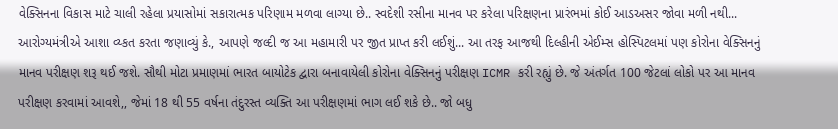વેક્સિનના વિકાસ માટે ચાલી રહેલા પ્રયાસોમાં સકારાત્મક પરિણામ મળવા લાગ્યા છે.. સ્વદેશી રસીના માનવ પર કરેલા પરિક્ષણના પ્રારંભમાં કોઈ આડઅસર જોવા મળી નથી... આરોગ્યમંત્રીએ આશા વ્ય્કત કરતા જણાવ્યું કે., આપણે જલ્દી જ આ મહામારી પર જીત પ્રાપ્ત કરી લઈશું... આ તરફ આજથી દિલ્હીની એઈમ્સ હોસ્પિટલમાં પણ કોરોના વેક્સિનનું માનવ પરીક્ષણ શરૂ થઈ જશે. સૌથી મોટા પ્રમાણમાં ભારત બાયોટેક દ્વારા બનાવાયેલી કોરોના વેક્સિનનું પરીક્ષણ ICMR કરી રહ્યું છે. જે અંતર્ગત 100 જેટલાં લોકો પર આ માનવ પરીક્ષણ કરવામાં આવશે,, જેમાં 18 થી 55 વર્ષના તંદુરસ્ત વ્યક્તિ આ પરીક્ષણમાં ભાગ લઈ શકે છે.. જો બધુ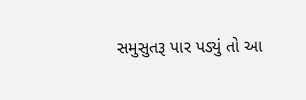સમુસુતરૂ પાર પડ્યું તો આ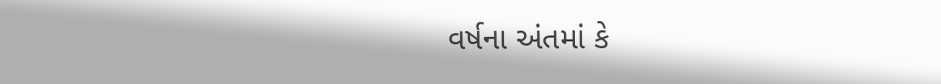વર્ષના અંતમાં કે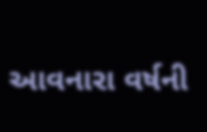આવનારા વર્ષની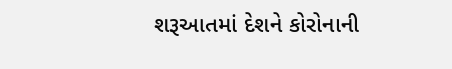શરૂઆતમાં દેશને કોરોનાની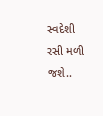સ્વદેશી રસી મળી જશે..